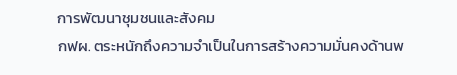การพัฒนาชุมชนและสังคม
กฟผ. ตระหนักถึงความจำเป็นในการสร้างความมั่นคงด้านพ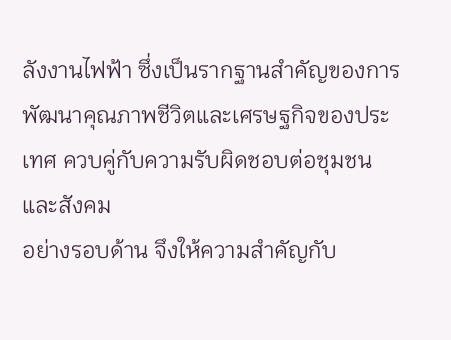ลังงานไฟฟ้า ซึ่งเป็นรากฐานสำคัญของการพัฒนาคุณภาพชีวิตและเศรษฐกิจของประเทศ ควบคู่กับความรับผิดชอบต่อชุมชนและสังคม
อย่างรอบด้าน จึงให้ความสำคัญกับ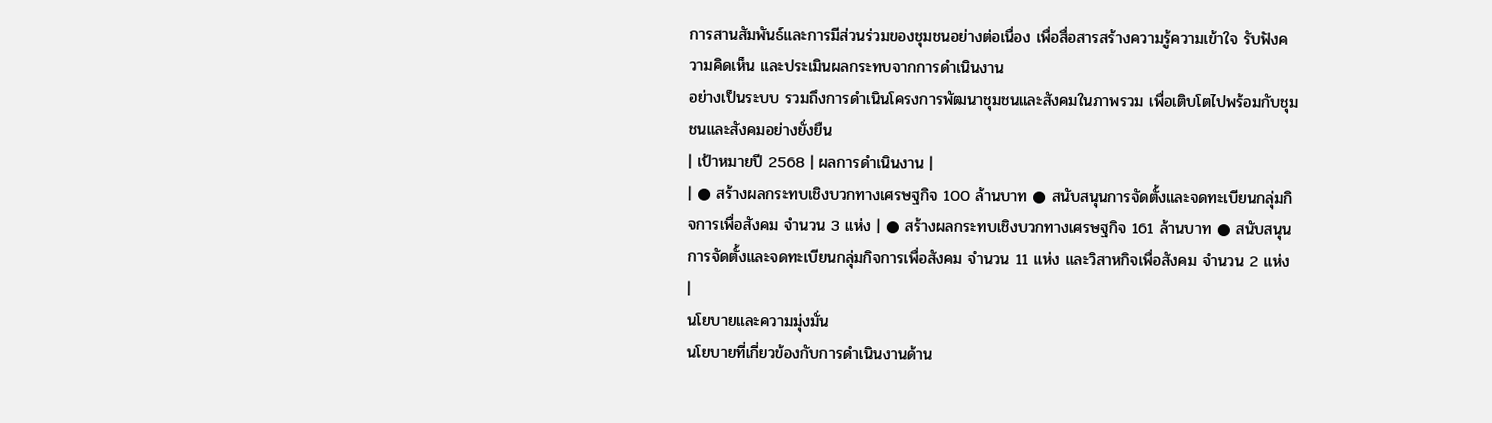การสานสัมพันธ์และการมีส่วนร่วมของชุมชนอย่างต่อเนื่อง เพื่อสื่อสารสร้างความรู้ความเข้าใจ รับฟังความคิดเห็น และประเมินผลกระทบจากการดำเนินงาน
อย่างเป็นระบบ รวมถึงการดำเนินโครงการพัฒนาชุมชนและสังคมในภาพรวม เพื่อเติบโตไปพร้อมกับชุมชนและสังคมอย่างยั่งยืน
| เป้าหมายปี 2568 | ผลการดำเนินงาน |
| ● สร้างผลกระทบเชิงบวกทางเศรษฐกิจ 100 ล้านบาท ● สนับสนุนการจัดตั้งและจดทะเบียนกลุ่มกิจการเพื่อสังคม จำนวน 3 แห่ง | ● สร้างผลกระทบเชิงบวกทางเศรษฐกิจ 161 ล้านบาท ● สนับสนุนการจัดตั้งและจดทะเบียนกลุ่มกิจการเพื่อสังคม จำนวน 11 แห่ง และวิสาหกิจเพื่อสังคม จำนวน 2 แห่ง |
นโยบายและความมุ่งมั่น
นโยบายที่เกี่ยวข้องกับการดำเนินงานด้าน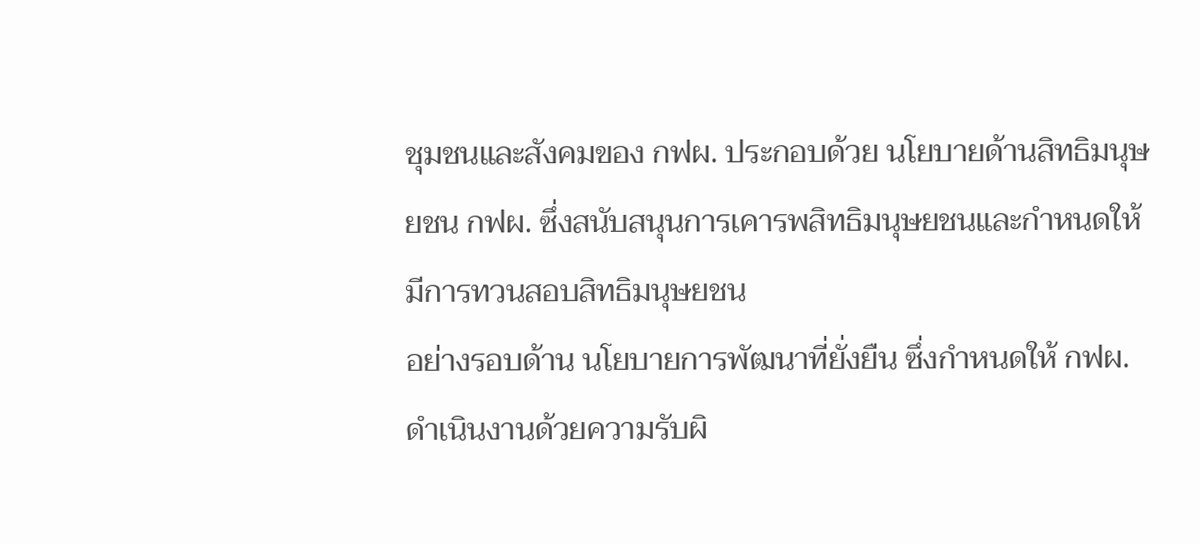ชุมชนและสังคมของ กฟผ. ประกอบด้วย นโยบายด้านสิทธิมนุษยชน กฟผ. ซึ่งสนับสนุนการเคารพสิทธิมนุษยชนและกำหนดให้มีการทวนสอบสิทธิมนุษยชน
อย่างรอบด้าน นโยบายการพัฒนาที่ยั่งยืน ซึ่งกำหนดให้ กฟผ. ดำเนินงานด้วยความรับผิ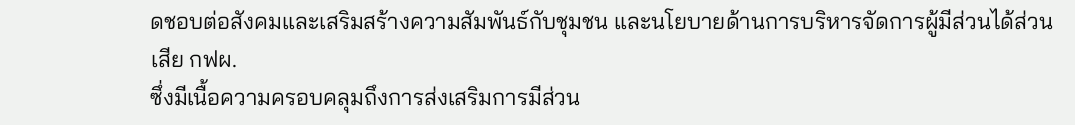ดชอบต่อสังคมและเสริมสร้างความสัมพันธ์กับชุมชน และนโยบายด้านการบริหารจัดการผู้มีส่วนได้ส่วนเสีย กฟผ.
ซึ่งมีเนื้อความครอบคลุมถึงการส่งเสริมการมีส่วน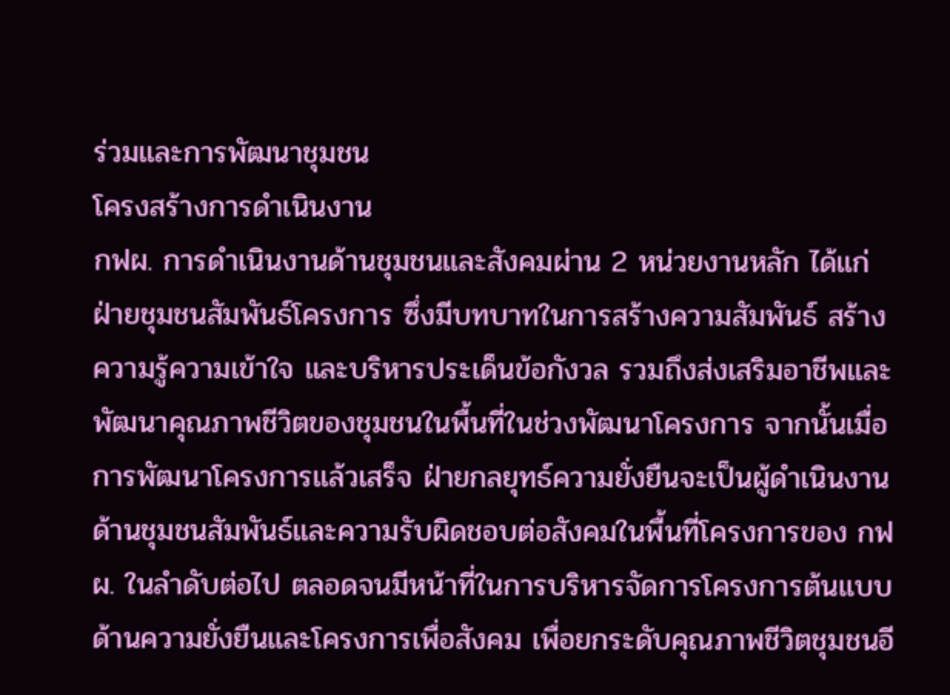ร่วมและการพัฒนาชุมชน
โครงสร้างการดำเนินงาน
กฟผ. การดำเนินงานด้านชุมชนและสังคมผ่าน 2 หน่วยงานหลัก ได้แก่ ฝ่ายชุมชนสัมพันธ์โครงการ ซึ่งมีบทบาทในการสร้างความสัมพันธ์ สร้างความรู้ความเข้าใจ และบริหารประเด็นข้อกังวล รวมถึงส่งเสริมอาชีพและพัฒนาคุณภาพชีวิตของชุมชนในพื้นที่ในช่วงพัฒนาโครงการ จากนั้นเมื่อการพัฒนาโครงการแล้วเสร็จ ฝ่ายกลยุทธ์ความยั่งยืนจะเป็นผู้ดำเนินงานด้านชุมชนสัมพันธ์และความรับผิดชอบต่อสังคมในพื้นที่โครงการของ กฟผ. ในลำดับต่อไป ตลอดจนมีหน้าที่ในการบริหารจัดการโครงการต้นแบบด้านความยั่งยืนและโครงการเพื่อสังคม เพื่อยกระดับคุณภาพชีวิตชุมชนอี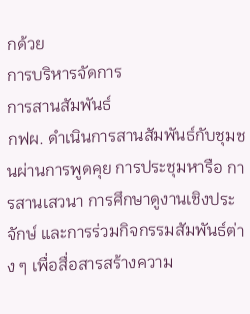กด้วย
การบริหารจัดการ
การสานสัมพันธ์
กฟผ. ดำเนินการสานสัมพันธ์กับชุมชนผ่านการพูดคุย การประชุมหารือ การสานเสวนา การศึกษาดูงานเชิงประจักษ์ และการร่วมกิจกรรมสัมพันธ์ต่าง ๆ เพื่อสื่อสารสร้างความ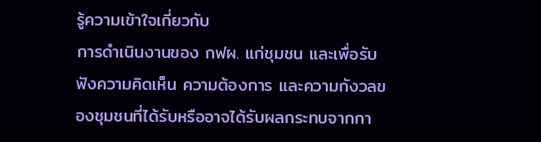รู้ความเข้าใจเกี่ยวกับ
การดำเนินงานของ กฟผ. แก่ชุมชน และเพื่อรับฟังความคิดเห็น ความต้องการ และความกังวลของชุมชนที่ได้รับหรืออาจได้รับผลกระทบจากกา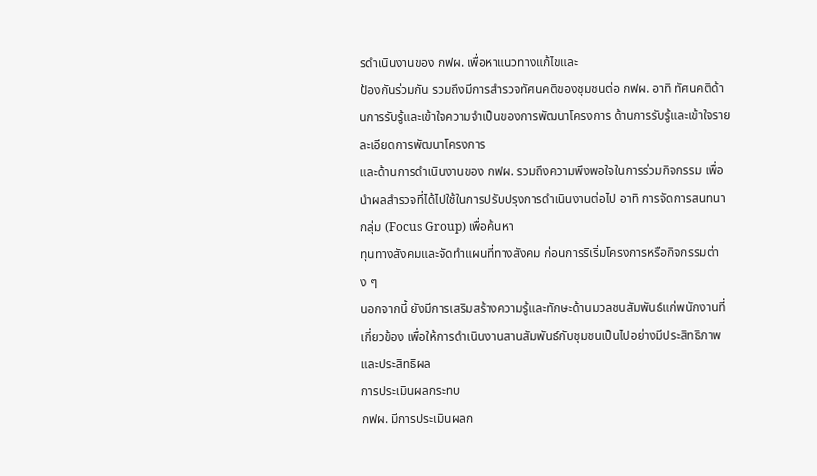รดำเนินงานของ กฟผ. เพื่อหาแนวทางแก้ไขและ
ป้องกันร่วมกัน รวมถึงมีการสำรวจทัศนคติของชุมชนต่อ กฟผ. อาทิ ทัศนคติด้านการรับรู้และเข้าใจความจําเป็นของการพัฒนาโครงการ ด้านการรับรู้และเข้าใจรายละเอียดการพัฒนาโครงการ
และด้านการดําเนินงานของ กฟผ. รวมถึงความพึงพอใจในการร่วมกิจกรรม เพื่อนําผลสำรวจที่ได้ไปใช้ในการปรับปรุงการดําเนินงานต่อไป อาทิ การจัดการสนทนากลุ่ม (Focus Group) เพื่อค้นหา
ทุนทางสังคมและจัดทำแผนที่ทางสังคม ก่อนการริเริ่มโครงการหรือกิจกรรมต่าง ๆ
นอกจากนี้ ยังมีการเสริมสร้างความรู้และทักษะด้านมวลชนสัมพันธ์แก่พนักงานที่เกี่ยวข้อง เพื่อให้การดำเนินงานสานสัมพันธ์กับชุมชนเป็นไปอย่างมีประสิทธิภาพและประสิทธิผล
การประเมินผลกระทบ
กฟผ. มีการประเมินผลก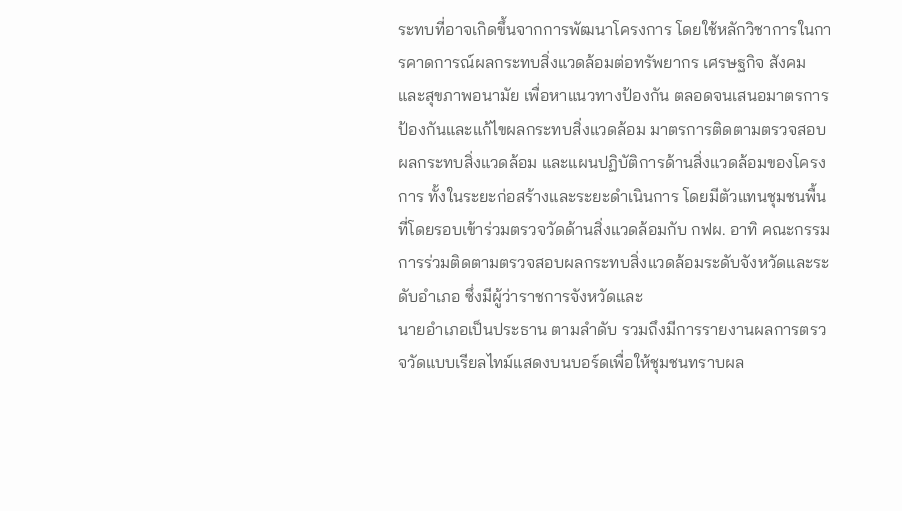ระทบที่อาจเกิดขึ้นจากการพัฒนาโครงการ โดยใช้หลักวิชาการในการคาดการณ์ผลกระทบสิ่งแวดล้อมต่อทรัพยากร เศรษฐกิจ สังคม และสุขภาพอนามัย เพื่อหาแนวทางป้องกัน ตลอดจนเสนอมาตรการป้องกันและแก้ไขผลกระทบสิ่งแวดล้อม มาตรการติดตามตรวจสอบผลกระทบสิ่งแวดล้อม และแผนปฏิบัติการด้านสิ่งแวดล้อมของโครงการ ทั้งในระยะก่อสร้างและระยะดำเนินการ โดยมีตัวแทนชุมชนพื้นที่โดยรอบเข้าร่วมตรวจวัดด้านสิ่งแวดล้อมกับ กฟผ. อาทิ คณะกรรมการร่วมติดตามตรวจสอบผลกระทบสิ่งแวดล้อมระดับจังหวัดและระดับอำเภอ ซึ่งมีผู้ว่าราชการจังหวัดและ
นายอำเภอเป็นประธาน ตามลำดับ รวมถึงมีการรายงานผลการตรวจวัดแบบเรียลไทม์แสดงบนบอร์ดเพื่อให้ชุมชนทราบผล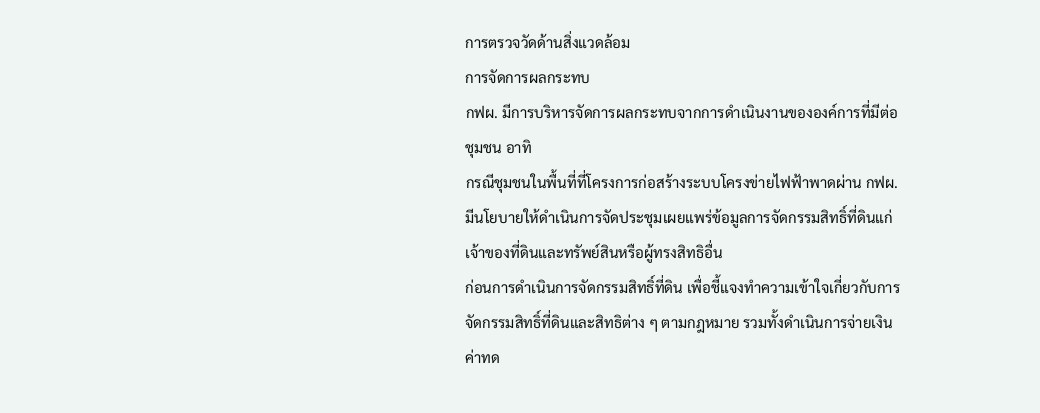การตรวจวัดด้านสิ่งแวดล้อม
การจัดการผลกระทบ
กฟผ. มีการบริหารจัดการผลกระทบจากการดำเนินงานขององค์การที่มีต่อชุมชน อาทิ
กรณีชุมชนในพื้นที่ที่โครงการก่อสร้างระบบโครงข่ายไฟฟ้าพาดผ่าน กฟผ. มีนโยบายให้ดำเนินการจัดประชุมเผยแพร่ข้อมูลการจัดกรรมสิทธิ์ที่ดินแก่เจ้าของที่ดินและทรัพย์สินหรือผู้ทรงสิทธิอื่น
ก่อนการดำเนินการจัดกรรมสิทธิ์ที่ดิน เพื่อชี้แจงทำความเข้าใจเกี่ยวกับการจัดกรรมสิทธิ์ที่ดินและสิทธิต่าง ๆ ตามกฎหมาย รวมทั้งดำเนินการจ่ายเงินค่าทด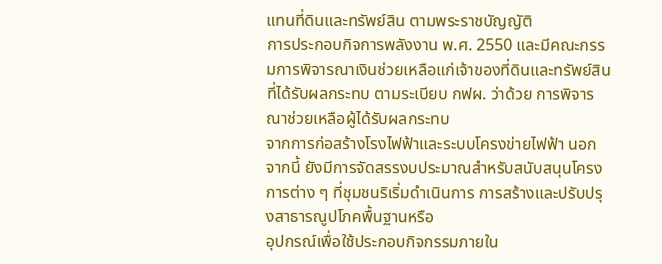แทนที่ดินและทรัพย์สิน ตามพระราชบัญญัติ
การประกอบกิจการพลังงาน พ.ศ. 2550 และมีคณะกรรมการพิจารณาเงินช่วยเหลือแก่เจ้าของที่ดินและทรัพย์สินที่ได้รับผลกระทบ ตามระเบียบ กฟผ. ว่าด้วย การพิจารณาช่วยเหลือผู้ได้รับผลกระทบ
จากการก่อสร้างโรงไฟฟ้าและระบบโครงข่ายไฟฟ้า นอกจากนี้ ยังมีการจัดสรรงบประมาณสำหรับสนับสนุนโครงการต่าง ๆ ที่ชุมชนริเริ่มดำเนินการ การสร้างและปรับปรุงสาธารณูปโภคพื้นฐานหรือ
อุปกรณ์เพื่อใช้ประกอบกิจกรรมภายใน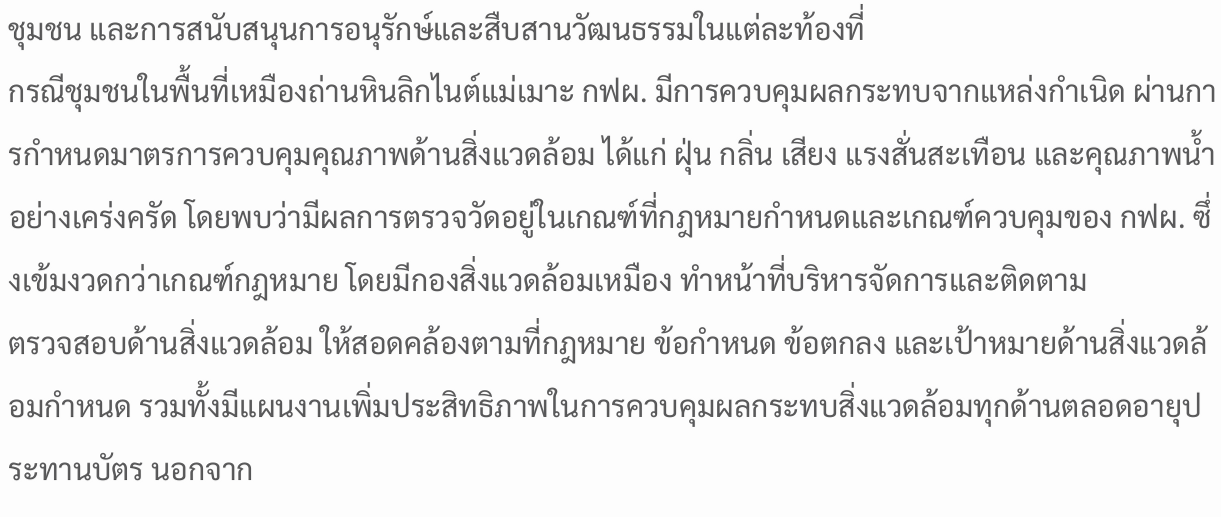ชุมชน และการสนับสนุนการอนุรักษ์และสืบสานวัฒนธรรมในแต่ละท้องที่
กรณีชุมชนในพื้นที่เหมืองถ่านหินลิกไนต์แม่เมาะ กฟผ. มีการควบคุมผลกระทบจากแหล่งกำเนิด ผ่านการกำหนดมาตรการควบคุมคุณภาพด้านสิ่งแวดล้อม ได้แก่ ฝุ่น กลิ่น เสียง แรงสั่นสะเทือน และคุณภาพน้ำอย่างเคร่งครัด โดยพบว่ามีผลการตรวจวัดอยู่ในเกณฑ์ที่กฎหมายกำหนดและเกณฑ์ควบคุมของ กฟผ. ซึ่งเข้มงวดกว่าเกณฑ์กฎหมาย โดยมีกองสิ่งแวดล้อมเหมือง ทำหน้าที่บริหารจัดการและติดตาม
ตรวจสอบด้านสิ่งแวดล้อม ให้สอดคล้องตามที่กฎหมาย ข้อกำหนด ข้อตกลง และเป้าหมายด้านสิ่งแวดล้อมกำหนด รวมทั้งมีแผนงานเพิ่มประสิทธิภาพในการควบคุมผลกระทบสิ่งแวดล้อมทุกด้านตลอดอายุประทานบัตร นอกจาก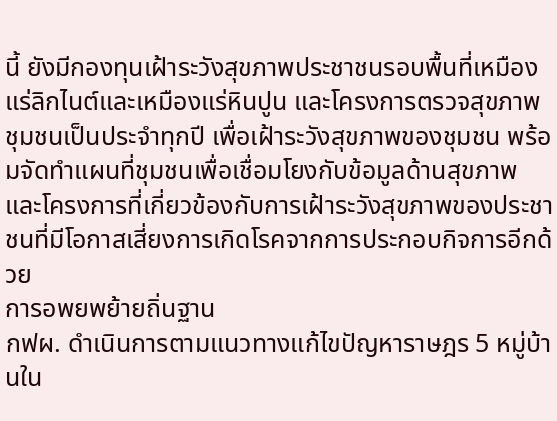นี้ ยังมีกองทุนเฝ้าระวังสุขภาพประชาชนรอบพื้นที่เหมืองแร่ลิกไนต์และเหมืองแร่หินปูน และโครงการตรวจสุขภาพชุมชนเป็นประจำทุกปี เพื่อเฝ้าระวังสุขภาพของชุมชน พร้อมจัดทำแผนที่ชุมชนเพื่อเชื่อมโยงกับข้อมูลด้านสุขภาพและโครงการที่เกี่ยวข้องกับการเฝ้าระวังสุขภาพของประชาชนที่มีโอกาสเสี่ยงการเกิดโรคจากการประกอบกิจการอีกด้วย
การอพยพย้ายถิ่นฐาน
กฟผ. ดำเนินการตามแนวทางแก้ไขปัญหาราษฎร 5 หมู่บ้านใน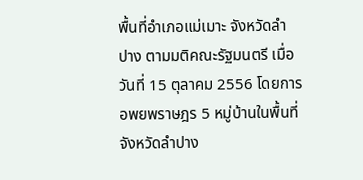พื้นที่อำเภอแม่เมาะ จังหวัดลำปาง ตามมติคณะรัฐมนตรี เมื่อวันที่ 15 ตุลาคม 2556 โดยการอพยพราษฎร 5 หมู่บ้านในพื้นที่จังหวัดลำปาง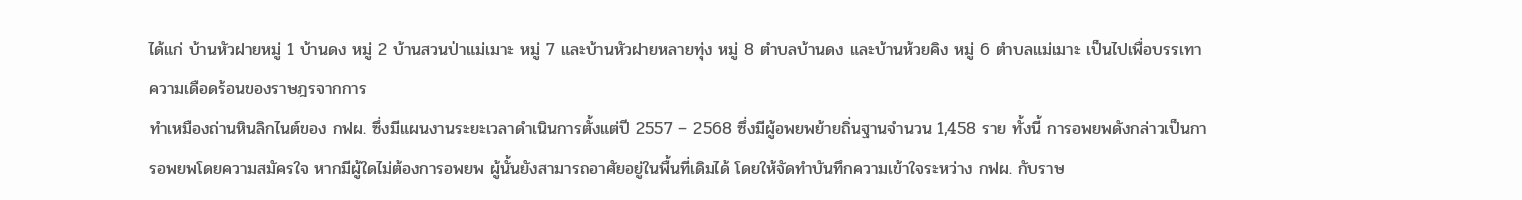ได้แก่ บ้านหัวฝายหมู่ 1 บ้านดง หมู่ 2 บ้านสวนป่าแม่เมาะ หมู่ 7 และบ้านหัวฝายหลายทุ่ง หมู่ 8 ตำบลบ้านดง และบ้านห้วยคิง หมู่ 6 ตำบลแม่เมาะ เป็นไปเพื่อบรรเทาความเดือดร้อนของราษฎรจากการ
ทำเหมืองถ่านหินลิกไนต์ของ กฟผ. ซึ่งมีแผนงานระยะเวลาดำเนินการตั้งแต่ปี 2557 – 2568 ซึ่งมีผู้อพยพย้ายถิ่นฐานจำนวน 1,458 ราย ทั้งนี้ การอพยพดังกล่าวเป็นการอพยพโดยความสมัครใจ หากมีผู้ใดไม่ต้องการอพยพ ผู้นั้นยังสามารถอาศัยอยู่ในพื้นที่เดิมได้ โดยให้จัดทำบันทึกความเข้าใจระหว่าง กฟผ. กับราษ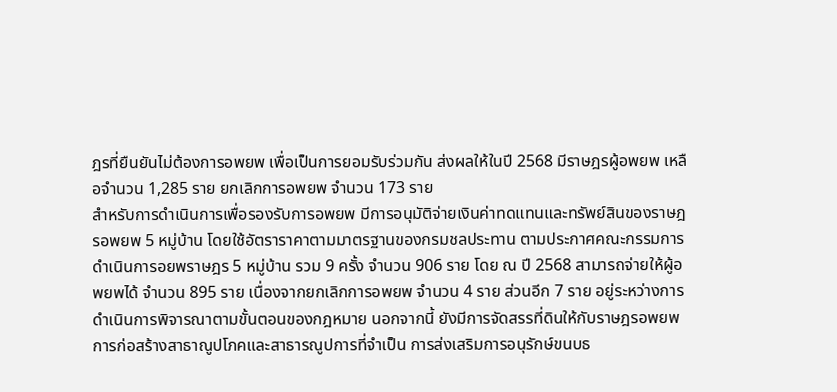ฎรที่ยืนยันไม่ต้องการอพยพ เพื่อเป็นการยอมรับร่วมกัน ส่งผลให้ในปี 2568 มีราษฎรผู้อพยพ เหลือจำนวน 1,285 ราย ยกเลิกการอพยพ จำนวน 173 ราย
สำหรับการดำเนินการเพื่อรองรับการอพยพ มีการอนุมัติจ่ายเงินค่าทดแทนและทรัพย์สินของราษฎรอพยพ 5 หมู่บ้าน โดยใช้อัตราราคาตามมาตรฐานของกรมชลประทาน ตามประกาศคณะกรรมการ
ดำเนินการอยพราษฎร 5 หมู่บ้าน รวม 9 ครั้ง จำนวน 906 ราย โดย ณ ปี 2568 สามารถจ่ายให้ผู้อพยพได้ จำนวน 895 ราย เนื่องจากยกเลิกการอพยพ จำนวน 4 ราย ส่วนอีก 7 ราย อยู่ระหว่างการดำเนินการพิจารณาตามขั้นตอนของกฎหมาย นอกจากนี้ ยังมีการจัดสรรที่ดินให้กับราษฎรอพยพ การก่อสร้างสาธาณูปโภคและสาธารณูปการที่จำเป็น การส่งเสริมการอนุรักษ์ขนบธ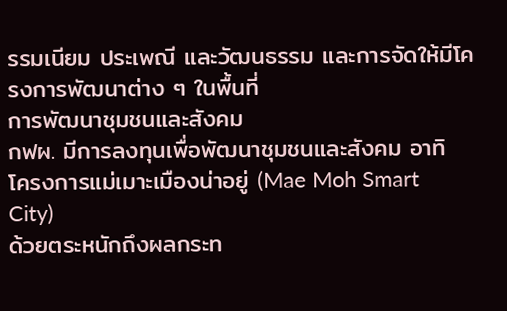รรมเนียม ประเพณี และวัฒนธรรม และการจัดให้มีโครงการพัฒนาต่าง ๆ ในพื้นที่
การพัฒนาชุมชนและสังคม
กฟผ. มีการลงทุนเพื่อพัฒนาชุมชนและสังคม อาทิ
โครงการแม่เมาะเมืองน่าอยู่ (Mae Moh Smart City)
ด้วยตระหนักถึงผลกระท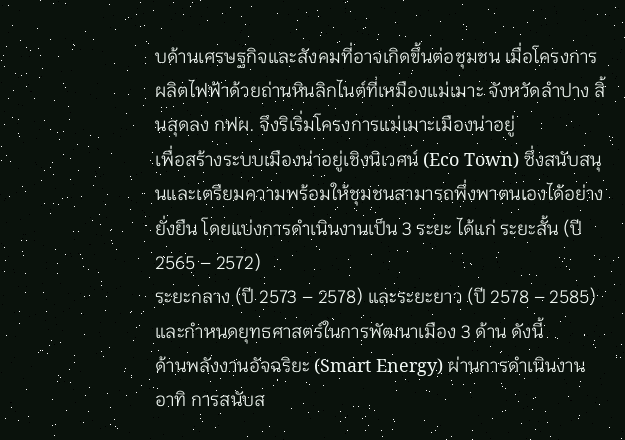บด้านเศรษฐกิจและสังคมที่อาจเกิดขึ้นต่อชุมชน เมื่อโครงการผลิตไฟฟ้าด้วยถ่านหินลิกไนต์ที่เหมืองแม่เมาะ จังหวัดลำปาง สิ้นสุดลง กฟผ. จึงริเริ่มโครงการแม่เมาะเมืองน่าอยู่
เพื่อสร้างระบบเมืองน่าอยู่เชิงนิเวศน์ (Eco Town) ซึ่งสนับสนุนและเตรียมความพร้อมให้ชุมชนสามารถพึ่งพาตนเองได้อย่างยั่งยืน โดยแบ่งการดำเนินงานเป็น 3 ระยะ ได้แก่ ระยะสั้น (ปี 2565 – 2572)
ระยะกลาง (ปี 2573 – 2578) และระยะยาว (ปี 2578 – 2585) และกำหนดยุทธศาสตร์ในการพัฒนาเมือง 3 ด้าน ดังนี้
ด้านพลังงานอัจฉริยะ (Smart Energy) ผ่านการดำเนินงาน อาทิ การสนับส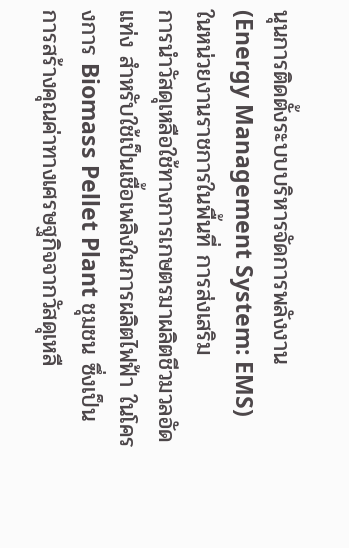นุนการติดตั้งระบบบริหารจัดการพลังงาน (Energy Management System: EMS) ในหน่วยงานราชการในพื้นที่ การส่งเสริม
การนำวัสดุเหลือใช้ทางการเกษตรมาผลิตชีวมวลอัดแท่ง สำหรับใช้เป็นเชื้อเพลิงในการผลิตไฟฟ้า ในโครงการ Biomass Pellet Plant ชุมชน ซึ่งเป็นการสร้างคุณค่าทางเศรษฐกิจจากวัสดุเหลื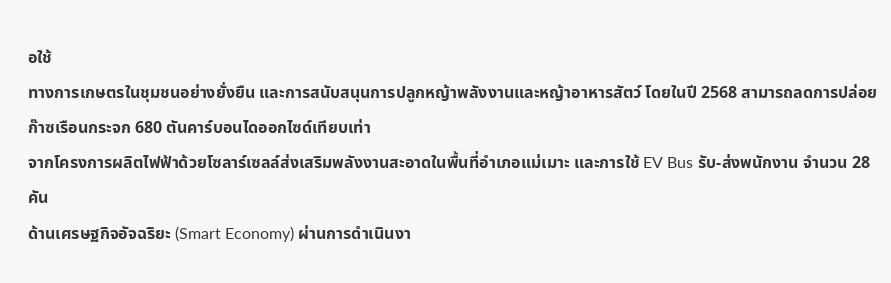อใช้
ทางการเกษตรในชุมชนอย่างยั่งยืน และการสนับสนุนการปลูกหญ้าพลังงานและหญ้าอาหารสัตว์ โดยในปี 2568 สามารถลดการปล่อยก๊าซเรือนกระจก 680 ตันคาร์บอนไดออกไซด์เทียบเท่า
จากโครงการผลิตไฟฟ้าด้วยโซลาร์เซลล์ส่งเสริมพลังงานสะอาดในพื้นที่อำเภอแม่เมาะ และการใช้ EV Bus รับ-ส่งพนักงาน จำนวน 28 คัน
ด้านเศรษฐกิจอัจฉริยะ (Smart Economy) ผ่านการดำเนินงา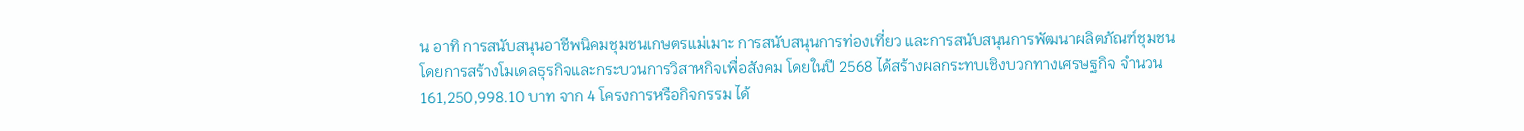น อาทิ การสนับสนุนอาชีพนิคมชุมชนเกษตรแม่เมาะ การสนับสนุนการท่องเที่ยว และการสนับสนุนการพัฒนาผลิตภัณฑ์ชุมชน โดยการสร้างโมเดลธุรกิจและกระบวนการวิสาหกิจเพื่อสังคม โดยในปี 2568 ได้สร้างผลกระทบเชิงบวกทางเศรษฐกิจ จำนวน 161,250,998.10 บาท จาก 4 โครงการหรือกิจกรรม ได้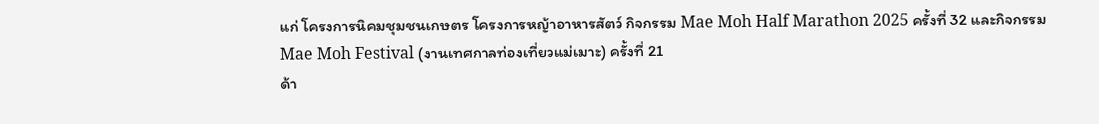แก่ โครงการนิคมชุมชนเกษตร โครงการหญ้าอาหารสัตว์ กิจกรรม Mae Moh Half Marathon 2025 ครั้งที่ 32 และกิจกรรม Mae Moh Festival (งานเทศกาลท่องเที่ยวแม่เมาะ) ครั้งที่ 21
ด้า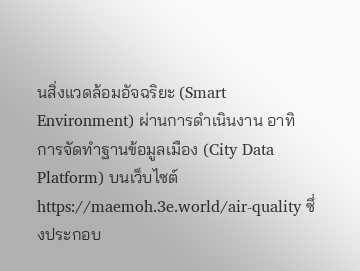นสิ่งแวดล้อมอัจฉริยะ (Smart Environment) ผ่านการดำเนินงาน อาทิ การจัดทำฐานข้อมูลเมือง (City Data Platform) บนเว็บไซต์ https://maemoh.3e.world/air-quality ซึ่งประกอบ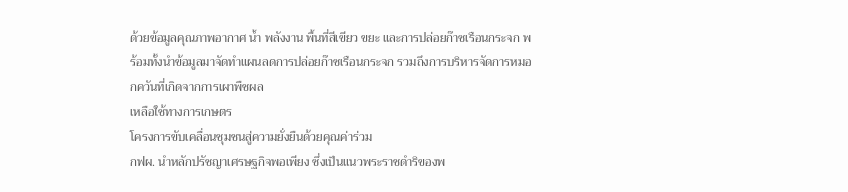ด้วยข้อมูลคุณภาพอากาศ น้ำ พลังงาน พื้นที่สีเขียว ขยะ และการปล่อยก๊าซเรือนกระจก พร้อมทั้งนำข้อมูลมาจัดทำแผนลดการปล่อยก๊าซเรือนกระจก รวมถึงการบริหารจัดการหมอกควันที่เกิดจากการเผาพืชผล
เหลือใช้ทางการเกษตร
โครงการขับเคลื่อนชุมชนสู่ความยั่งยืนด้วยคุณค่าร่วม
กฟผ. นำหลักปรัชญาเศรษฐกิจพอเพียง ซึ่งเป็นแนวพระราชดำริของพ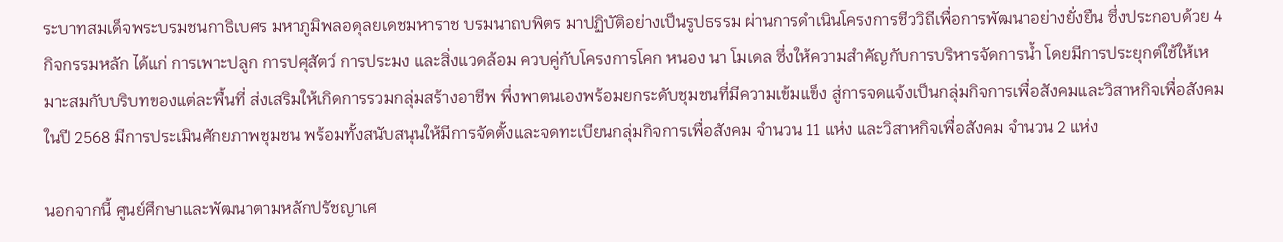ระบาทสมเด็จพระบรมชนกาธิเบศร มหาภูมิพลอดุลยเดชมหาราช บรมนาถบพิตร มาปฏิบัติอย่างเป็นรูปธรรม ผ่านการดำเนินโครงการชีววิถีเพื่อการพัฒนาอย่างยั่งยืน ซึ่งประกอบด้วย 4 กิจกรรมหลัก ได้แก่ การเพาะปลูก การปศุสัตว์ การประมง และสิ่งแวดล้อม ควบคู่กับโครงการโคก หนอง นา โมเดล ซึ่งให้ความสำคัญกับการบริหารจัดการน้ำ โดยมีการประยุกต์ใช้ให้เหมาะสมกับบริบทของแต่ละพื้นที่ ส่งเสริมให้เกิดการรวมกลุ่มสร้างอาชีพ พึ่งพาตนเองพร้อมยกระดับชุมชนที่มีความเข้มแข็ง สู่การจดแจ้งเป็นกลุ่มกิจการเพื่อสังคมและวิสาหกิจเพื่อสังคม
ในปี 2568 มีการประเมินศักยภาพชุมชน พร้อมทั้งสนับสนุนให้มีการจัดตั้งและจดทะเบียนกลุ่มกิจการเพื่อสังคม จำนวน 11 แห่ง และวิสาหกิจเพื่อสังคม จำนวน 2 แห่ง

นอกจากนี้ ศูนย์ศึกษาและพัฒนาตามหลักปรัชญาเศ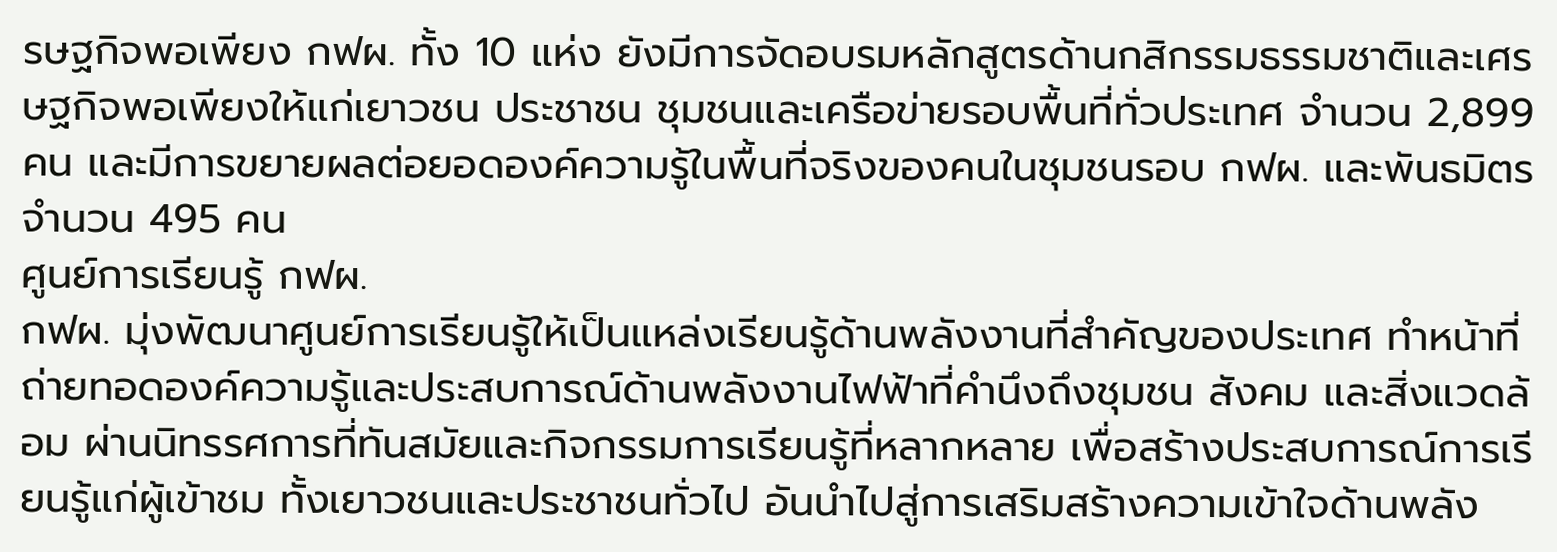รษฐกิจพอเพียง กฟผ. ทั้ง 10 แห่ง ยังมีการจัดอบรมหลักสูตรด้านกสิกรรมธรรมชาติและเศรษฐกิจพอเพียงให้แก่เยาวชน ประชาชน ชุมชนและเครือข่ายรอบพื้นที่ทั่วประเทศ จำนวน 2,899 คน และมีการขยายผลต่อยอดองค์ความรู้ในพื้นที่จริงของคนในชุมชนรอบ กฟผ. และพันธมิตร จำนวน 495 คน
ศูนย์การเรียนรู้ กฟผ.
กฟผ. มุ่งพัฒนาศูนย์การเรียนรู้ให้เป็นแหล่งเรียนรู้ด้านพลังงานที่สำคัญของประเทศ ทำหน้าที่ถ่ายทอดองค์ความรู้และประสบการณ์ด้านพลังงานไฟฟ้าที่คำนึงถึงชุมชน สังคม และสิ่งแวดล้อม ผ่านนิทรรศการที่ทันสมัยและกิจกรรมการเรียนรู้ที่หลากหลาย เพื่อสร้างประสบการณ์การเรียนรู้แก่ผู้เข้าชม ทั้งเยาวชนและประชาชนทั่วไป อันนำไปสู่การเสริมสร้างความเข้าใจด้านพลัง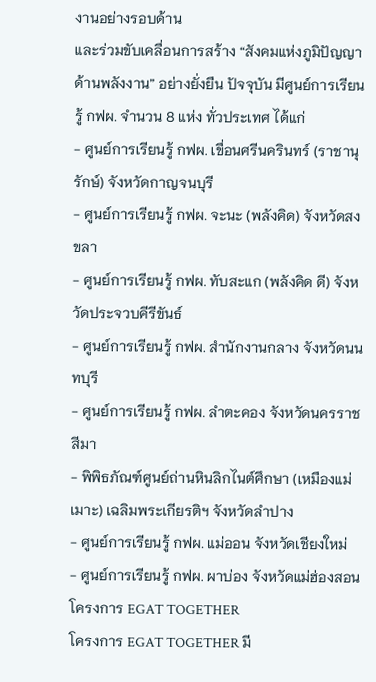งานอย่างรอบด้าน
และร่วมขับเคลื่อนการสร้าง “สังคมแห่งภูมิปัญญาด้านพลังงาน” อย่างยั่งยืน ปัจจุบัน มีศูนย์การเรียนรู้ กฟผ. จำนวน 8 แห่ง ทั่วประเทศ ได้แก่
- ศูนย์การเรียนรู้ กฟผ. เขื่อนศรีนครินทร์ (ราชานุรักษ์) จังหวัดกาญจนบุรี
- ศูนย์การเรียนรู้ กฟผ. จะนะ (พลังคิด) จังหวัดสงขลา
- ศูนย์การเรียนรู้ กฟผ. ทับสะแก (พลังคิด ดี) จังหวัดประจวบคีรีขันธ์
- ศูนย์การเรียนรู้ กฟผ. สำนักงานกลาง จังหวัดนนทบุรี
- ศูนย์การเรียนรู้ กฟผ. ลำตะคอง จังหวัดนครราชสีมา
- พิพิธภัณฑ์ศูนย์ถ่านหินลิกไนต์ศึกษา (เหมืองแม่เมาะ) เฉลิมพระเกียรติฯ จังหวัดลำปาง
- ศูนย์การเรียนรู้ กฟผ. แม่ออน จังหวัดเชียงใหม่
- ศูนย์การเรียนรู้ กฟผ. ผาบ่อง จังหวัดแม่ฮ่องสอน
โครงการ EGAT TOGETHER
โครงการ EGAT TOGETHER มี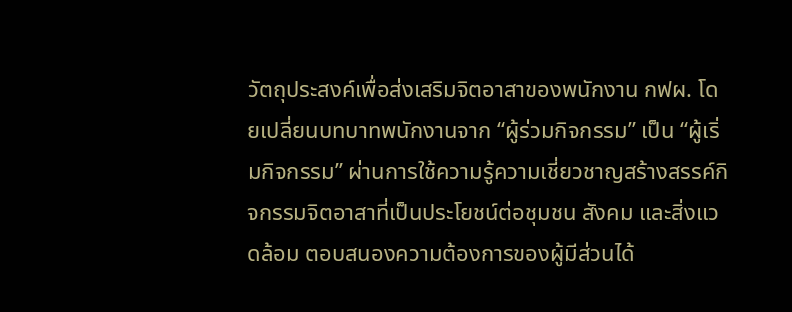วัตถุประสงค์เพื่อส่งเสริมจิตอาสาของพนักงาน กฟผ. โดยเปลี่ยนบทบาทพนักงานจาก “ผู้ร่วมกิจกรรม” เป็น “ผู้เริ่มกิจกรรม” ผ่านการใช้ความรู้ความเชี่ยวชาญสร้างสรรค์กิจกรรมจิตอาสาที่เป็นประโยชน์ต่อชุมชน สังคม และสิ่งแวดล้อม ตอบสนองความต้องการของผู้มีส่วนได้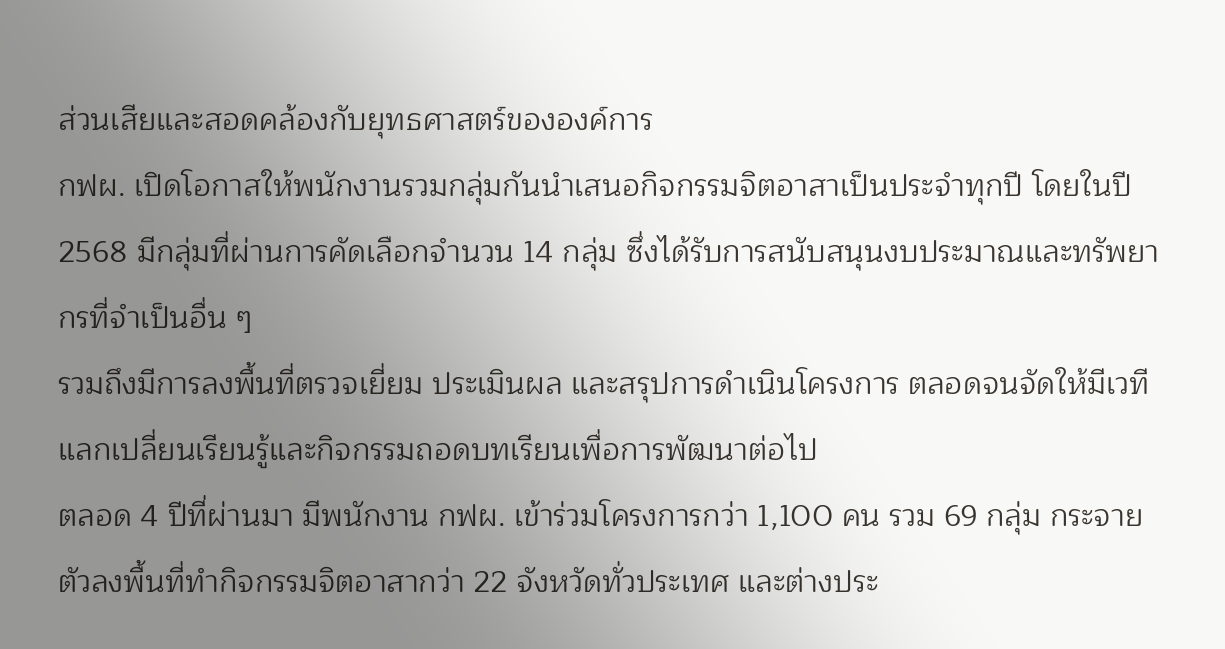ส่วนเสียและสอดคล้องกับยุทธศาสตร์ขององค์การ
กฟผ. เปิดโอกาสให้พนักงานรวมกลุ่มกันนำเสนอกิจกรรมจิตอาสาเป็นประจำทุกปี โดยในปี 2568 มีกลุ่มที่ผ่านการคัดเลือกจำนวน 14 กลุ่ม ซึ่งได้รับการสนับสนุนงบประมาณและทรัพยากรที่จำเป็นอื่น ๆ
รวมถึงมีการลงพื้นที่ตรวจเยี่ยม ประเมินผล และสรุปการดำเนินโครงการ ตลอดจนจัดให้มีเวทีแลกเปลี่ยนเรียนรู้และกิจกรรมถอดบทเรียนเพื่อการพัฒนาต่อไป
ตลอด 4 ปีที่ผ่านมา มีพนักงาน กฟผ. เข้าร่วมโครงการกว่า 1,100 คน รวม 69 กลุ่ม กระจายตัวลงพื้นที่ทำกิจกรรมจิตอาสากว่า 22 จังหวัดทั่วประเทศ และต่างประ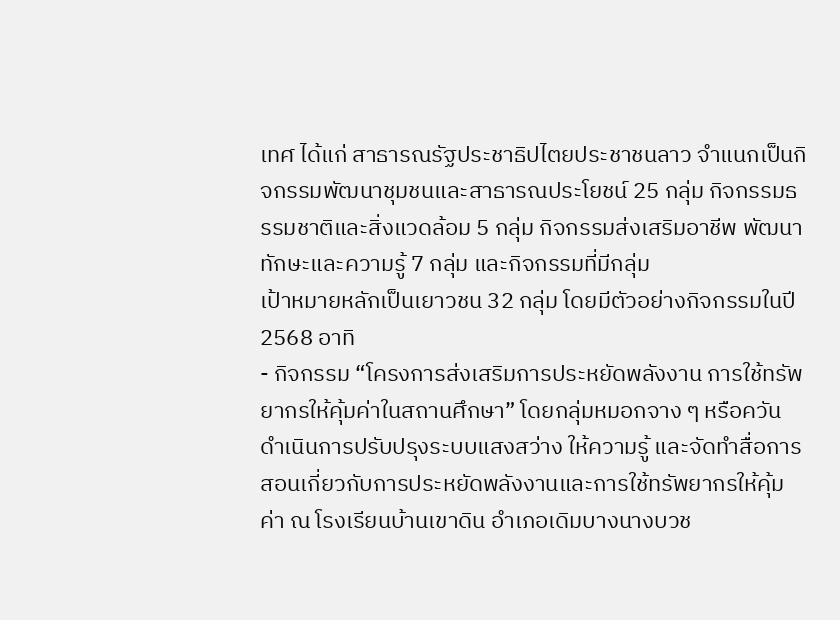เทศ ได้แก่ สาธารณรัฐประชาธิปไตยประชาชนลาว จำแนกเป็นกิจกรรมพัฒนาชุมชนและสาธารณประโยชน์ 25 กลุ่ม กิจกรรมธรรมชาติและสิ่งแวดล้อม 5 กลุ่ม กิจกรรมส่งเสริมอาชีพ พัฒนาทักษะและความรู้ 7 กลุ่ม และกิจกรรมที่มีกลุ่ม
เป้าหมายหลักเป็นเยาวชน 32 กลุ่ม โดยมีตัวอย่างกิจกรรมในปี 2568 อาทิ
- กิจกรรม “โครงการส่งเสริมการประหยัดพลังงาน การใช้ทรัพยากรให้คุ้มค่าในสถานศึกษา” โดยกลุ่มหมอกจาง ๆ หรือควัน ดำเนินการปรับปรุงระบบแสงสว่าง ให้ความรู้ และจัดทำสื่อการสอนเกี่ยวกับการประหยัดพลังงานและการใช้ทรัพยากรให้คุ้มค่า ณ โรงเรียนบ้านเขาดิน อำเภอเดิมบางนางบวช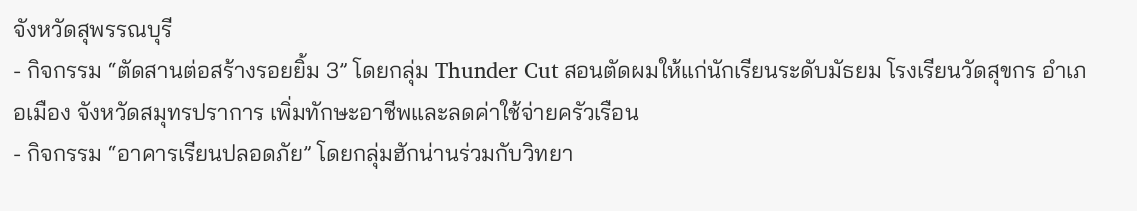จังหวัดสุพรรณบุรี
- กิจกรรม “ตัดสานต่อสร้างรอยยิ้ม 3” โดยกลุ่ม Thunder Cut สอนตัดผมให้แก่นักเรียนระดับมัธยม โรงเรียนวัดสุขกร อำเภอเมือง จังหวัดสมุทรปราการ เพิ่มทักษะอาชีพและลดค่าใช้จ่ายครัวเรือน
- กิจกรรม “อาคารเรียนปลอดภัย” โดยกลุ่มฮักน่านร่วมกับวิทยา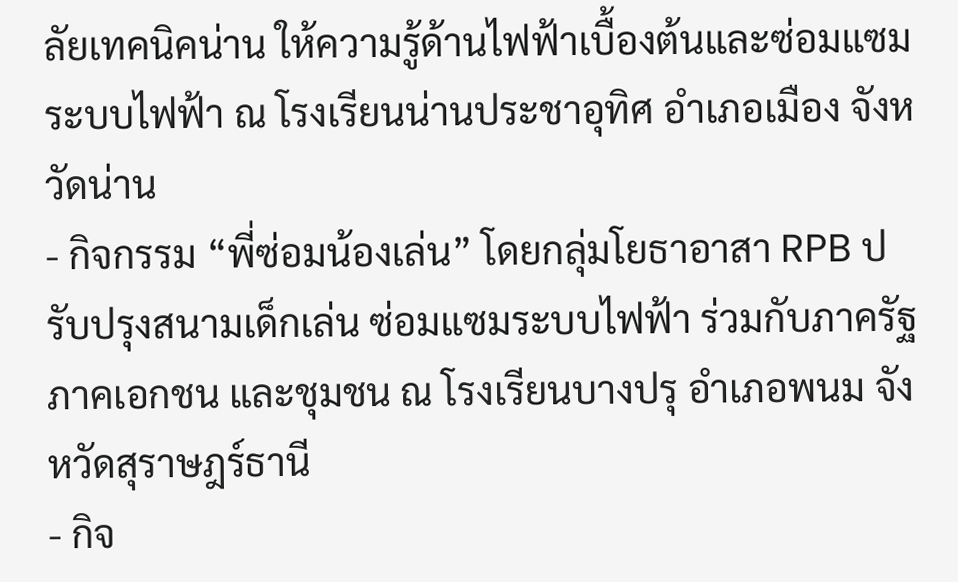ลัยเทคนิคน่าน ให้ความรู้ด้านไฟฟ้าเบื้องต้นและซ่อมแซมระบบไฟฟ้า ณ โรงเรียนน่านประชาอุทิศ อำเภอเมือง จังหวัดน่าน
- กิจกรรม “พี่ซ่อมน้องเล่น” โดยกลุ่มโยธาอาสา RPB ปรับปรุงสนามเด็กเล่น ซ่อมแซมระบบไฟฟ้า ร่วมกับภาครัฐ ภาคเอกชน และชุมชน ณ โรงเรียนบางปรุ อำเภอพนม จังหวัดสุราษฎร์ธานี
- กิจ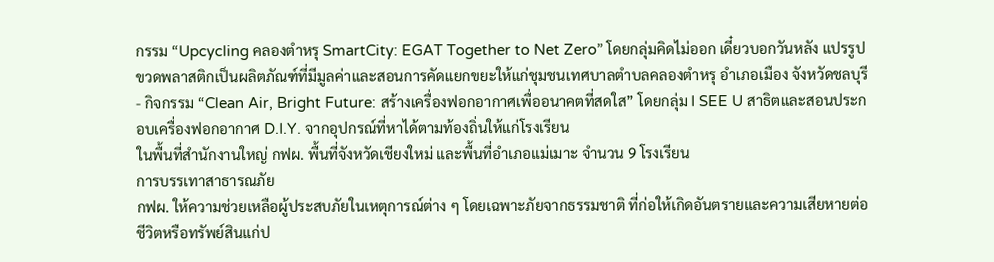กรรม “Upcycling คลองตำหรุ SmartCity: EGAT Together to Net Zero” โดยกลุ่มคิดไม่ออก เดี๋ยวบอกวันหลัง แปรรูปขวดพลาสติกเป็นผลิตภัณฑ์ที่มีมูลค่าและสอนการคัดแยกขยะให้แก่ชุมชนเทศบาลตำบลคลองตำหรุ อำเภอเมือง จังหวัดชลบุรี
- กิจกรรม “Clean Air, Bright Future: สร้างเครื่องฟอกอากาศเพื่ออนาคตที่สดใส” โดยกลุ่ม I SEE U สาธิตและสอนประกอบเครื่องฟอกอากาศ D.I.Y. จากอุปกรณ์ที่หาได้ตามท้องถิ่นให้แก่โรงเรียน
ในพื้นที่สำนักงานใหญ่ กฟผ. พื้นที่จังหวัดเชียงใหม่ และพื้นที่อำเภอแม่เมาะ จำนวน 9 โรงเรียน
การบรรเทาสาธารณภัย
กฟผ. ให้ความช่วยเหลือผู้ประสบภัยในเหตุการณ์ต่าง ๆ โดยเฉพาะภัยจากธรรมชาติ ที่ก่อให้เกิดอันตรายและความเสียหายต่อชีวิตหรือทรัพย์สินแก่ป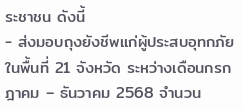ระชาชน ดังนี้
- ส่งมอบถุงยังชีพแก่ผู้ประสบอุทกภัยในพื้นที่ 21 จังหวัด ระหว่างเดือนกรกฎาคม – ธันวาคม 2568 จำนวน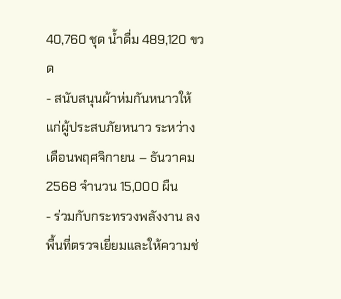40,760 ชุด น้ำดื่ม 489,120 ขวด
- สนับสนุนผ้าห่มกันหนาวให้แก่ผู้ประสบภัยหนาว ระหว่างเดือนพฤศจิกายน – ธันวาคม 2568 จำนวน 15,000 ผืน
- ร่วมกับกระทรวงพลังงาน ลงพื้นที่ตรวจเยี่ยมและให้ความช่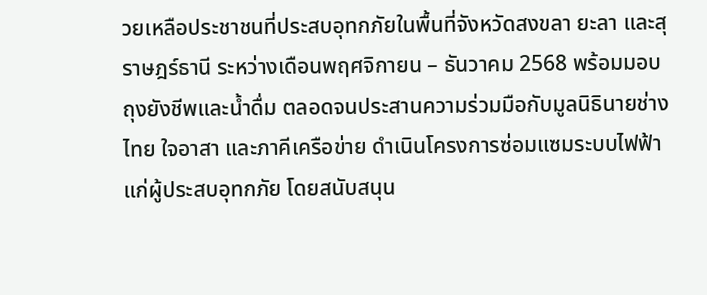วยเหลือประชาชนที่ประสบอุทกภัยในพื้นที่จังหวัดสงขลา ยะลา และสุราษฎร์ธานี ระหว่างเดือนพฤศจิกายน – ธันวาคม 2568 พร้อมมอบ
ถุงยังชีพและน้ำดื่ม ตลอดจนประสานความร่วมมือกับมูลนิธินายช่างไทย ใจอาสา และภาคีเครือข่าย ดำเนินโครงการซ่อมแซมระบบไฟฟ้าแก่ผู้ประสบอุทกภัย โดยสนับสนุน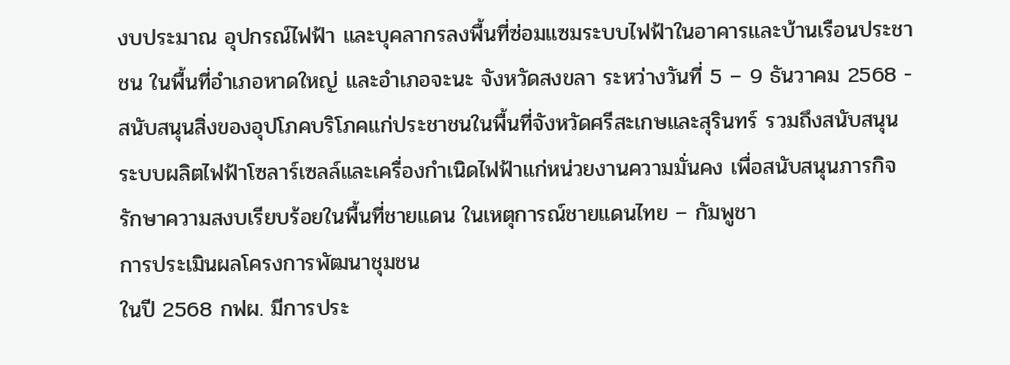งบประมาณ อุปกรณ์ไฟฟ้า และบุคลากรลงพื้นที่ซ่อมแซมระบบไฟฟ้าในอาคารและบ้านเรือนประชาชน ในพื้นที่อำเภอหาดใหญ่ และอำเภอจะนะ จังหวัดสงขลา ระหว่างวันที่ 5 – 9 ธันวาคม 2568 - สนับสนุนสิ่งของอุปโภคบริโภคแก่ประชาชนในพื้นที่จังหวัดศรีสะเกษและสุรินทร์ รวมถึงสนับสนุนระบบผลิตไฟฟ้าโซลาร์เซลล์และเครื่องกำเนิดไฟฟ้าแก่หน่วยงานความมั่นคง เพื่อสนับสนุนภารกิจรักษาความสงบเรียบร้อยในพื้นที่ชายแดน ในเหตุการณ์ชายแดนไทย – กัมพูชา
การประเมินผลโครงการพัฒนาชุมชน
ในปี 2568 กฟผ. มีการประ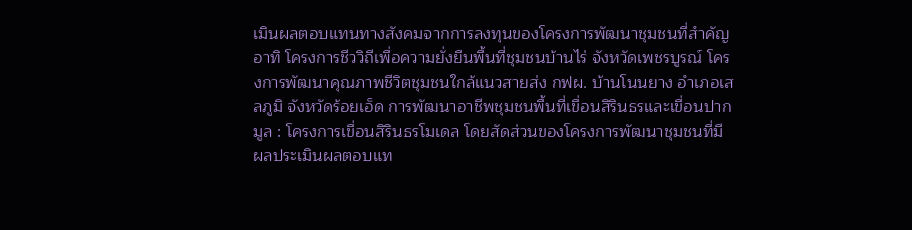เมินผลตอบแทนทางสังคมจากการลงทุนของโครงการพัฒนาชุมชนที่สำคัญ อาทิ โครงการชีววิถีเพื่อความยั่งยืนพื้นที่ชุมชนบ้านไร่ จังหวัดเพชรบูรณ์ โครงการพัฒนาคุณภาพชีวิตชุมชนใกล้แนวสายส่ง กฟผ. บ้านโนนยาง อำเภอเสลภูมิ จังหวัดร้อยเอ็ด การพัฒนาอาชีพชุมชนพื้นที่เขื่อนสิรินธรและเขื่อนปากมูล : โครงการเขื่อนสิรินธรโมเดล โดยสัดส่วนของโครงการพัฒนาชุมชนที่มี
ผลประเมินผลตอบแท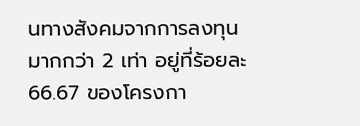นทางสังคมจากการลงทุนมากกว่า 2 เท่า อยู่ที่ร้อยละ 66.67 ของโครงกา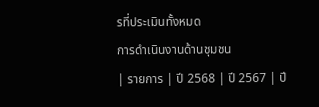รที่ประเมินทั้งหมด
การดำเนินงานด้านชุมชน
| รายการ | ปี 2568 | ปี 2567 | ปี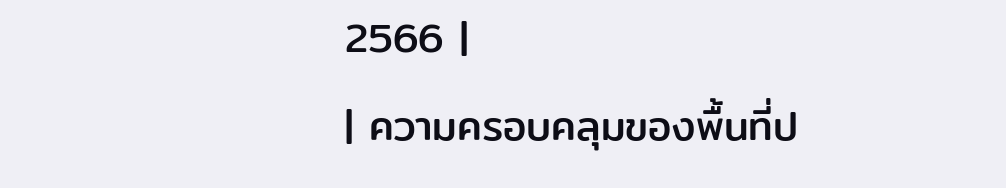2566 |
| ความครอบคลุมของพื้นที่ป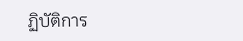ฏิบัติการ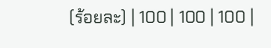(ร้อยละ) | 100 | 100 | 100 |